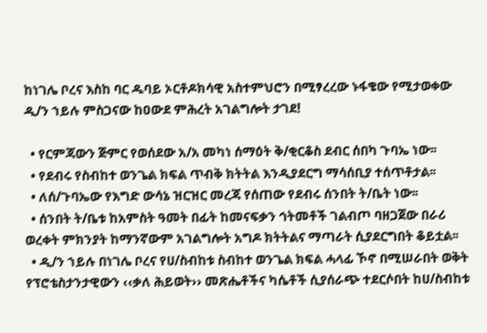ከነገሌ ቦረና እስከ ባር ዱባይ ኦርቶዶክሳዊ አስተምህሮን በሚፃረረው ኑፋቄው የሚታወቀው ዲ/ን ኀይሉ ምስጋናው ከዐውደ ምሕረት አገልግሎት ታገደ!

  • የርምጃውን ጅምር የወሰደው አ/አ መካነ ሰማዕት ቅ/ቂርቆስ ደብር ሰበካ ጉባኤ ነው፡፡
  • የደብሩ የስብከተ ወንጌል ክፍል ጥብቅ ክትትል እንዲያደርግ ማሳሰቢያ ተሰጥቶታል፡፡
  • ለሰ/ጉባኤው የእግድ ውሳኔ ዝርዝር መረጃ የሰጠው የደብሩ ሰንበት ት/ቤት ነው፡፡
  • ሰንበት ት/ቤቱ ከአምስት ዓመት በፊት ከመናፍቃን ኅትመቶች ገልብጦ ባዘጋጀው በራሪ ወረቀት ምክንያት ከማንኛውም አገልግሎት አግዶ ክትትልና ማጣራት ሲያደርግበት ቆይቷል፡፡
  • ዲ/ን ኀይሉ በነገሌ ቦረና የሀ/ስብከቱ ስብከተ ወንጌል ክፍል ሓላፊ ኾኖ በሚሠራበት ወቅት የፕሮቴስታንታዊውን ‹‹ቃለ ሕይወት›› መጽሔቶችና ካሴቶች ሲያሰራጭ ተደርሶበት ከሀ/ስብከቱ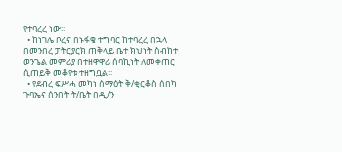የተባረረ ነው፡፡
  • ከነገሌ ቦረና በኑፋቄ ተግባር ከተባረረ በኋላ በመንበረ ፓትርያርክ ጠቅላይ ቤተ ክህነት ስብከተ ወንጌል መምሪያ በተዘዋዋሪ ሰባኪነት ለመቀጠር ሲጠይቅ መቆየቱ ተዘግቧል፡፡
  • የደብረ ፍሥሓ መካነ ሰማዕት ቅ/ቂርቆስ ሰበካ ጉባኤና ሰንበት ት/ቤት በዲ/ን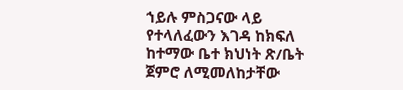ኀይሉ ምስጋናው ላይ የተላለፈውን እገዳ ከክፍለ ከተማው ቤተ ክህነት ጽ/ቤት ጀምሮ ለሚመለከታቸው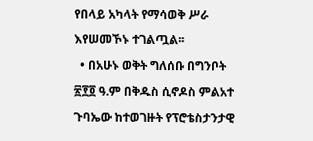የበላይ አካላት የማሳወቅ ሥራ እየሠመኾኑ ተገልጧል፡፡
  • በአሁኑ ወቅት ግለሰቡ በግንቦት ፳፻፬ ዓ.ም በቅዱስ ሲኖዶስ ምልአተ ጉባኤው ከተወገዙት የፕሮቴስታንታዊ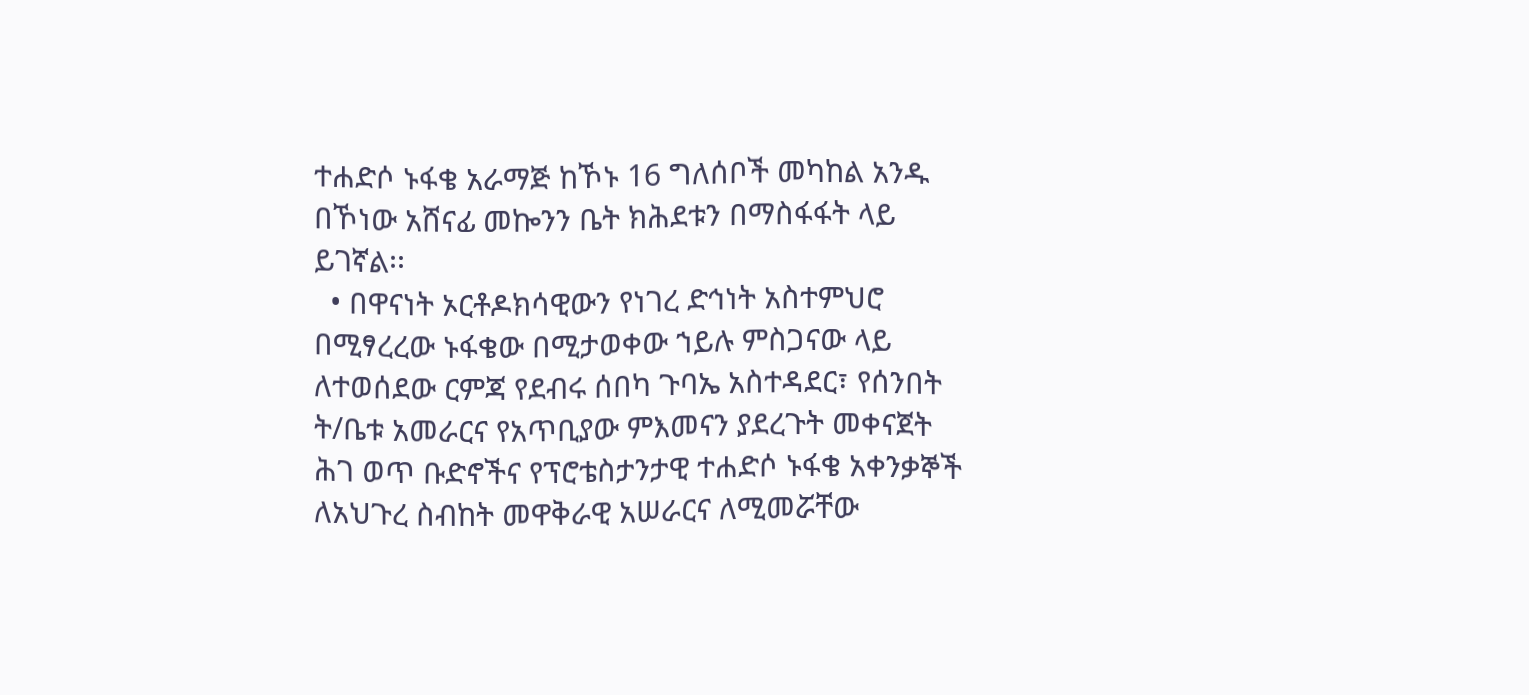ተሐድሶ ኑፋቄ አራማጅ ከኾኑ 16 ግለሰቦች መካከል አንዱ በኾነው አሸናፊ መኰንን ቤት ክሕደቱን በማስፋፋት ላይ ይገኛል፡፡
  • በዋናነት ኦርቶዶክሳዊውን የነገረ ድኅነት አስተምህሮ በሚፃረረው ኑፋቄው በሚታወቀው ኀይሉ ምስጋናው ላይ ለተወሰደው ርምጃ የደብሩ ሰበካ ጉባኤ አስተዳደር፣ የሰንበት ት/ቤቱ አመራርና የአጥቢያው ምእመናን ያደረጉት መቀናጀት ሕገ ወጥ ቡድኖችና የፕሮቴስታንታዊ ተሐድሶ ኑፋቄ አቀንቃኞች ለአህጉረ ስብከት መዋቅራዊ አሠራርና ለሚመሯቸው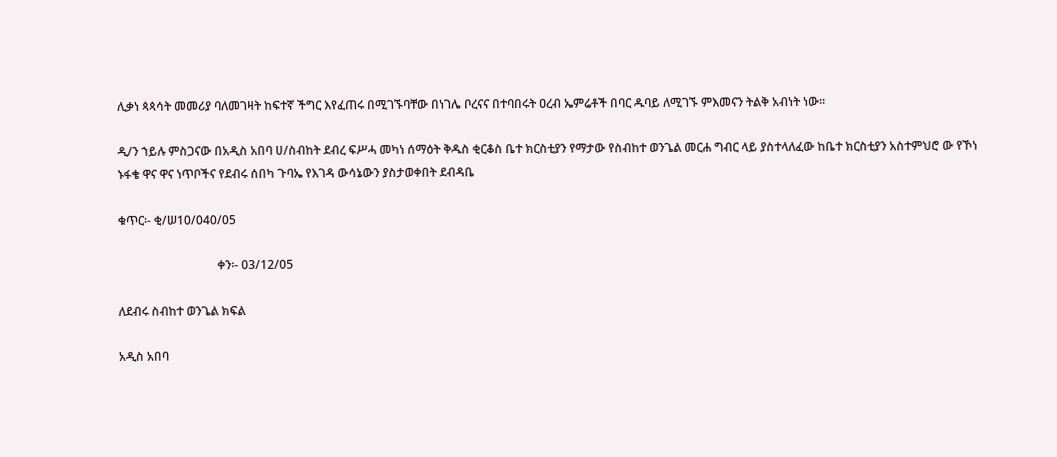ሊቃነ ጳጳሳት መመሪያ ባለመገዛት ከፍተኛ ችግር እየፈጠሩ በሚገኙባቸው በነገሌ ቦረናና በተባበሩት ዐረብ ኤምሬቶች በባር ዱባይ ለሚገኙ ምእመናን ትልቅ አብነት ነው፡፡

ዲ/ን ኀይሉ ምስጋናው በአዲስ አበባ ሀ/ስብከት ደብረ ፍሥሓ መካነ ሰማዕት ቅዱስ ቂርቆስ ቤተ ክርስቲያን የማታው የስብከተ ወንጌል መርሐ ግብር ላይ ያስተላለፈው ከቤተ ክርስቲያን አስተምህሮ ው የኾነ ኑፋቄ ዋና ዋና ነጥቦችና የደብሩ ሰበካ ጉባኤ የእገዳ ውሳኔውን ያስታወቀበት ደብዳቤ

ቁጥር፡- ቂ/ሠ10/040/05

                                 ቀን፡- 03/12/05

ለደብሩ ስብከተ ወንጌል ክፍል

አዲስ አበባ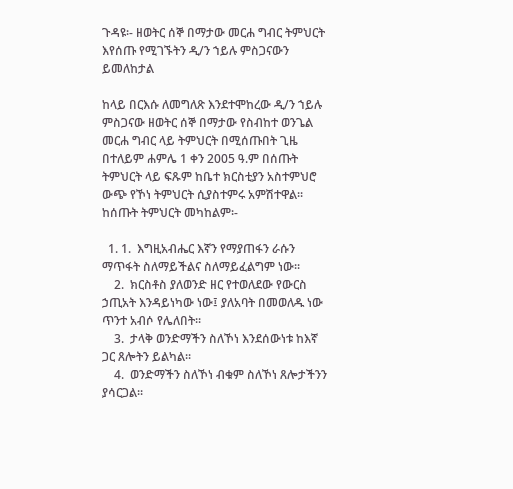ጉዳዩ፡- ዘወትር ሰኞ በማታው መርሐ ግብር ትምህርት እየሰጡ የሚገኙትን ዲ/ን ኀይሉ ምስጋናውን ይመለከታል

ከላይ በርእሱ ለመግለጽ እንደተሞከረው ዲ/ን ኀይሉ ምስጋናው ዘወትር ሰኞ በማታው የስብከተ ወንጌል መርሐ ግብር ላይ ትምህርት በሚሰጡበት ጊዜ በተለይም ሐምሌ 1 ቀን 2005 ዓ.ም በሰጡት ትምህርት ላይ ፍጹም ከቤተ ክርስቲያን አስተምህሮ ውጭ የኾነ ትምህርት ሲያስተምሩ አምሽተዋል፡፡ ከሰጡት ትምህርት መካከልም፡-

  1. 1.  እግዚአብሔር እኛን የማያጠፋን ራሱን ማጥፋት ስለማይችልና ስለማይፈልግም ነው፡፡
    2.  ክርስቶስ ያለወንድ ዘር የተወለደው የውርስ ኃጢአት እንዳይነካው ነው፤ ያለአባት በመወለዱ ነው ጥንተ አብሶ የሌለበት፡፡
    3.  ታላቅ ወንድማችን ስለኾነ እንደሰውነቱ ከእኛ ጋር ጸሎትን ይልካል፡፡
    4.  ወንድማችን ስለኾነ ብቁም ስለኾነ ጸሎታችንን ያሳርጋል፡፡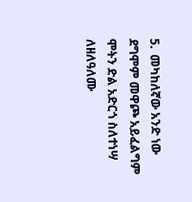5.  መካከለኛው አንድ ነው ደግሞም መዋጮ አይፈልግም ሞትን ድል አድርጎ ስለተነሣ ለዘለዓለሙ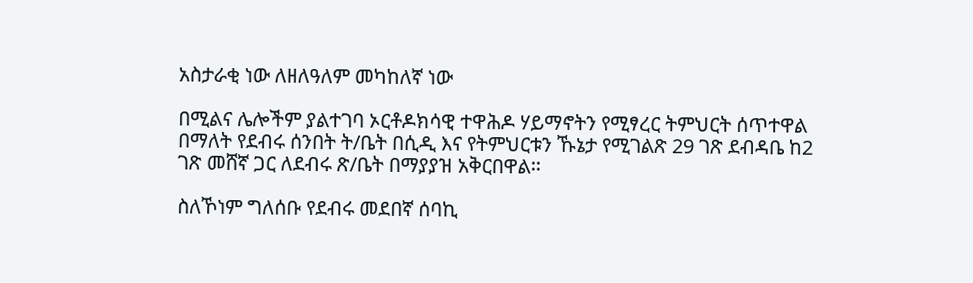አስታራቂ ነው ለዘለዓለም መካከለኛ ነው

በሚልና ሌሎችም ያልተገባ ኦርቶዶክሳዊ ተዋሕዶ ሃይማኖትን የሚፃረር ትምህርት ሰጥተዋል በማለት የደብሩ ሰንበት ት/ቤት በሲዲ እና የትምህርቱን ኹኔታ የሚገልጽ 29 ገጽ ደብዳቤ ከ2 ገጽ መሸኛ ጋር ለደብሩ ጽ/ቤት በማያያዝ አቅርበዋል፡፡

ስለኾነም ግለሰቡ የደብሩ መደበኛ ሰባኪ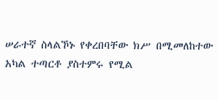ሠራተኛ ስላልኾኑ የቀረበባቸው ክሥ በሚመለከተው አካል ተጣርቶ ያስተምሩ የሚል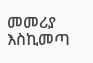መመሪያ እስኪመጣ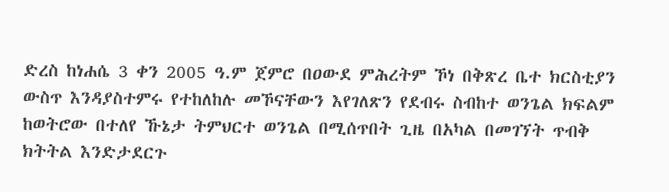ድረስ ከነሐሴ 3 ቀን 2005 ዓ.ም ጀምሮ በዐውደ ምሕረትም ኾነ በቅጽረ ቤተ ክርስቲያን ውስጥ እንዳያስተምሩ የተከለከሉ መኾናቸውን እየገለጽን የደብሩ ስብከተ ወንጌል ክፍልም ከወትሮው በተለየ ኹኔታ ትምህርተ ወንጌል በሚሰጥበት ጊዜ በአካል በመገኘት ጥብቅ ክትትል እንድታደርጉ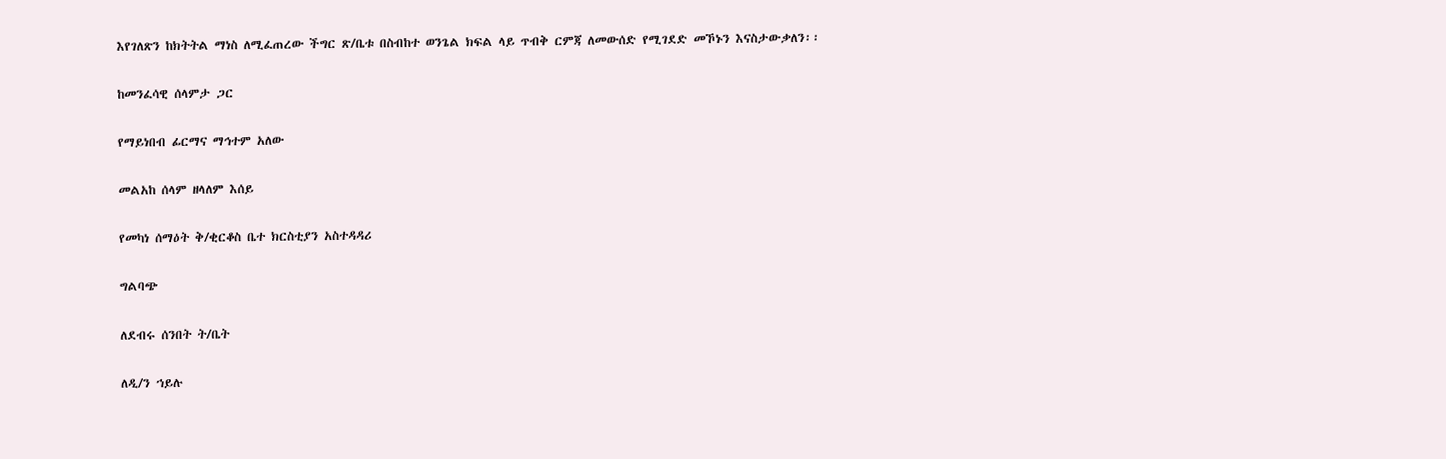እየገለጽን ከክትትል ማነስ ለሚፈጠረው ችግር ጽ/ቤቱ በስብከተ ወንጌል ክፍል ላይ ጥብቅ ርምጃ ለመውሰድ የሚገደድ መኾኑን እናስታውቃለን፡፡

ከመንፈሳዊ ሰላምታ ጋር

የማይነበብ ፊርማና ማኅተም አለው

መልአከ ሰላም ዘላለም እሰይ

የመካነ ሰማዕት ቅ/ቂርቆስ ቤተ ክርስቲያን አስተዳዳሪ

ግልባጭ

ለደብሩ ሰንበት ት/ቤት

ለዲ/ን ኀይሉ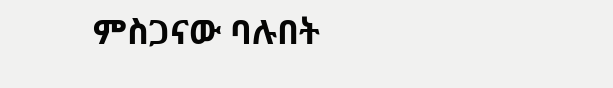ምስጋናው ባሉበት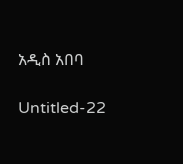አዲስ አበባ

Untitled-22